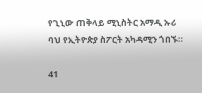የጊኒው ጠቅላይ ሚኒስትር አማዲ ኡሪ ባህ የኢትዮጵያ ስፖርት አካዳሚን ጎበኙ።

41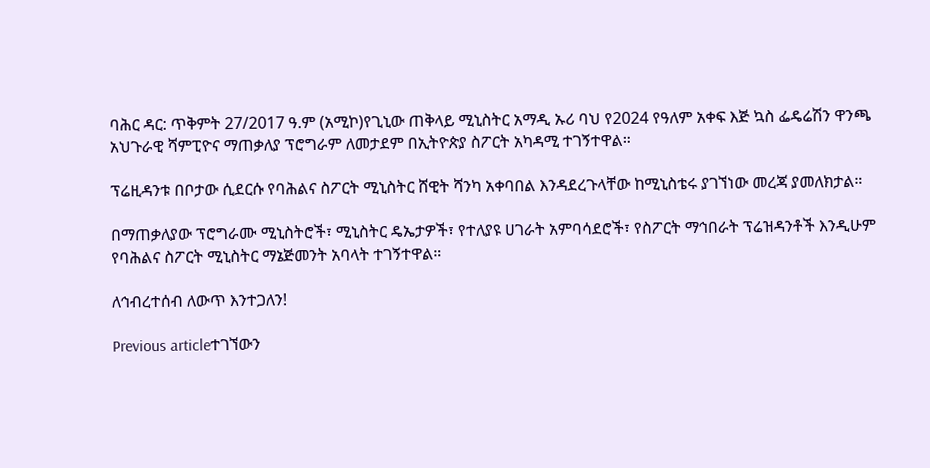ባሕር ዳር: ጥቅምት 27/2017 ዓ.ም (አሚኮ)የጊኒው ጠቅላይ ሚኒስትር አማዲ ኡሪ ባህ የ2024 የዓለም አቀፍ እጅ ኳስ ፌዴሬሽን ዋንጫ አህጉራዊ ሻምፒዮና ማጠቃለያ ፕሮግራም ለመታደም በኢትዮጵያ ስፖርት አካዳሚ ተገኝተዋል።

ፕሬዚዳንቱ በቦታው ሲደርሱ የባሕልና ስፖርት ሚኒስትር ሸዊት ሻንካ አቀባበል እንዳደረጉላቸው ከሚኒስቴሩ ያገኘነው መረጃ ያመለክታል።

በማጠቃለያው ፕሮግራሙ ሚኒስትሮች፣ ሚኒስትር ዴኤታዎች፣ የተለያዩ ሀገራት አምባሳደሮች፣ የስፖርት ማኅበራት ፕሬዝዳንቶች እንዲሁም የባሕልና ስፖርት ሚኒስትር ማኔጅመንት አባላት ተገኝተዋል።

ለኅብረተሰብ ለውጥ እንተጋለን!

Previous articleተገኘውን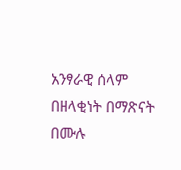አንፃራዊ ሰላም በዘላቂነት በማጽናት በሙሉ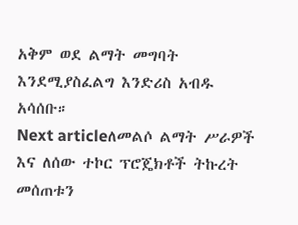አቅም ወደ ልማት መግባት እንደሚያስፈልግ እንድሪስ አብዱ አሳሰቡ።
Next articleለመልሶ ልማት ሥራዎች እና ለሰው ተኮር ፕሮጄክቶች ትኩረት መሰጠቱን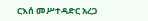ርእሰ መሥተዳድር አረጋ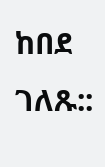ከበደ ገለጹ::